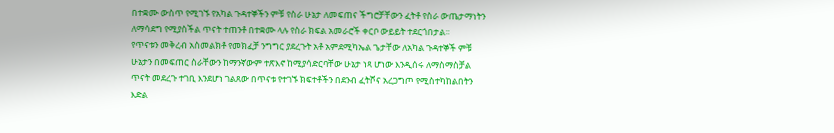በተቋሙ ውስጥ የሚገኙ የአካል ጉዳተኞችን ምቹ የስራ ሁኔታ ለመፍጠና ችግሮቻቸውን ፈትቶ የስራ ውጤታማነትን ለማሳደግ የሚያስችል ጥናት ተጠንቶ በተቋሙ ላሉ የስራ ክፍል አመራሮች ቀርቦ ውይይት ተደርጎበታል፡፡
የጥናቱን መቅረብ አስመልክቶ የመክፈቻ ንግግር ያደረጉት አቶ አምደሚካኤል ጌታቸው ለአካል ጉዳተኞች ምቹ ሁኔታን በመፍጠር ስራቸውን ከማንኛውም ተጽእኖ ከሚያሳድርባቸው ሁኔታ ነጻ ሆነው እንዲሰሩ ለማስማስቻል ጥናት መደረጉ ተገቢ እንደሆነ ገልጸው በጥናቱ የተገኙ ክፍተቶችን በደንብ ፈትሾና አረጋግጦ የሚስተካከልበትን እድል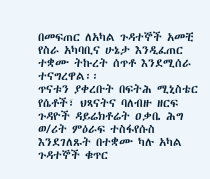በመፍጠር ለአካል ጉዳተኞች አመቺ የስራ አካባቢና ሁኔታ እንዲፈጠር ተቋሙ ትኩረት ሰጥቶ እንደሚሰራ ተናግረዋል፡፡
ጥናቱን ያቀረቡት በፍትሕ ሚኒስቴር የሴቶች፣ ህጻናትና ባለብዙ ዘርፍ ጉዳዮች ዳይሬክቶሬት ዐቃቤ ሕግ ወ/ሪት ምዕራፍ ተስፋየሱስ እንደገለጹት በተቋሙ ካሉ አካል ጉዳተኞች ቁጥር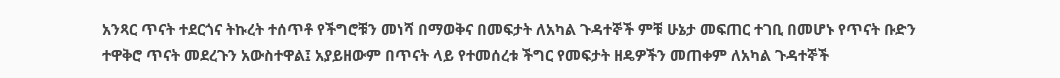አንጻር ጥናት ተደርጎና ትኩረት ተሰጥቶ የችግሮቹን መነሻ በማወቅና በመፍታት ለአካል ጉዳተኞች ምቹ ሁኔታ መፍጠር ተገቢ በመሆኑ የጥናት ቡድን ተዋቅሮ ጥናት መደረጉን አውስተዋል፤ አያይዘውም በጥናት ላይ የተመሰረቱ ችግር የመፍታት ዘዴዎችን መጠቀም ለአካል ጉዳተኞች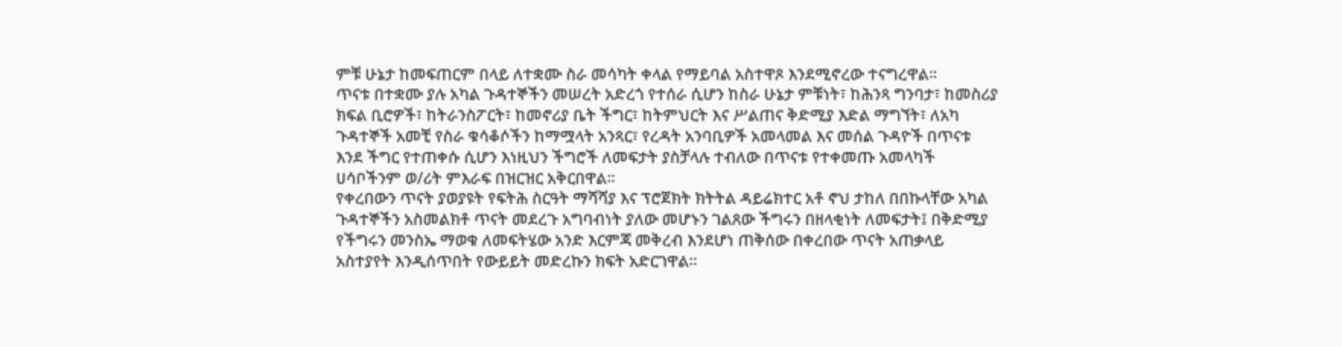ምቹ ሁኔታ ከመፍጠርም በላይ ለተቋሙ ስራ መሳካት ቀላል የማይባል አስተዋጾ እንደሚኖረው ተናግረዋል፡፡
ጥናቱ በተቋሙ ያሉ አካል ጉዳተኞችን መሠረት አድረጎ የተሰራ ሲሆን ከስራ ሁኔታ ምቹነት፣ ከሕንጻ ግንባታ፣ ከመስሪያ ክፍል ቢሮዎች፣ ከትራንስፖርት፣ ከመኖሪያ ቤት ችግር፣ ከትምህርት እና ሥልጠና ቅድሚያ እድል ማግኘት፣ ለአካ ጉዳተኞች አመቺ የስራ ቁሳቆሶችን ከማሟላት አንጻር፣ የረዳት አንባቢዎች አመላመል እና መሰል ጉዳዮች በጥናቱ እንደ ችግር የተጠቀሱ ሲሆን እነዚህን ችግሮች ለመፍታት ያስቻላሉ ተብለው በጥናቱ የተቀመጡ አመላካች ሀሳቦችንም ወ/ሪት ምእራፍ በዝርዝር አቅርበዋል፡፡
የቀረበውን ጥናት ያወያዩት የፍትሕ ስርዓት ማሻሻያ እና ፕሮጀክት ክትትል ዳይሬክተር አቶ ኖህ ታከለ በበኩላቸው አካል ጉዳተኞችን አስመልክቶ ጥናት መደረጉ አግባብነት ያለው መሆኑን ገልጸው ችግሩን በዘላቂነት ለመፍታት፤ በቅድሚያ የችግሩን መንስኤ ማወቁ ለመፍትሄው አንድ እርምጃ መቅረብ እንደሆነ ጠቅሰው በቀረበው ጥናት አጠቃላይ አስተያየት እንዲሰጥበት የውይይት መድረኩን ክፍት አድርገዋል፡፡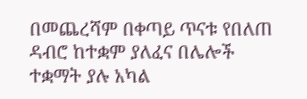በመጨረሻም በቀጣይ ጥናቱ የበለጠ ዳብሮ ከተቋም ያለፈና በሌሎች ተቋማት ያሉ አካል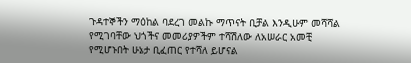ጉዳተኞችን ማዕከል ባደረገ መልኩ ማጥናት ቢቻል እንዲሁም መሻሻል የሚገባቸው ህጎችና መመሪያዎችም ተሻሽለው ለአሠራር አመቺ የሚሆኑበት ሁኔታ ቢፈጠር የተሻለ ይሆናል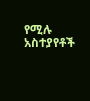የሚሉ አስተያየቶች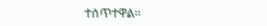ተሰጥተዋል፡፡